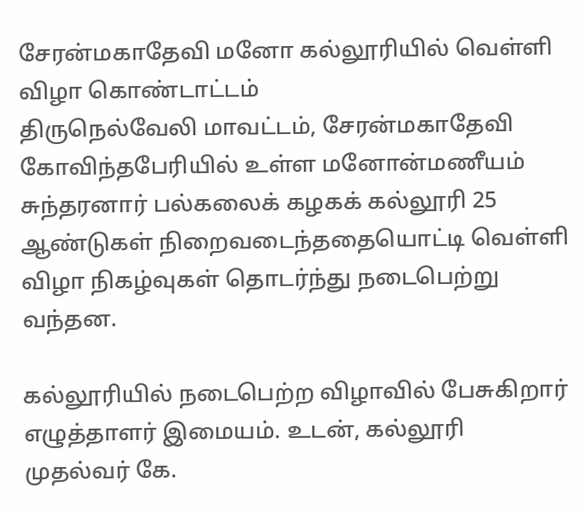சேரன்மகாதேவி மனோ கல்லூரியில் வெள்ளி விழா கொண்டாட்டம்
திருநெல்வேலி மாவட்டம், சேரன்மகாதேவி கோவிந்தபேரியில் உள்ள மனோன்மணீயம் சுந்தரனார் பல்கலைக் கழகக் கல்லூரி 25 ஆண்டுகள் நிறைவடைந்ததையொட்டி வெள்ளி விழா நிகழ்வுகள் தொடர்ந்து நடைபெற்று வந்தன.

கல்லூரியில் நடைபெற்ற விழாவில் பேசுகிறார் எழுத்தாளர் இமையம். உடன், கல்லூரி முதல்வர் கே.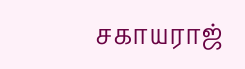சகாயராஜ்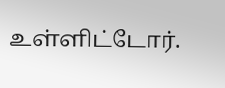உள்ளிட்டோர்.